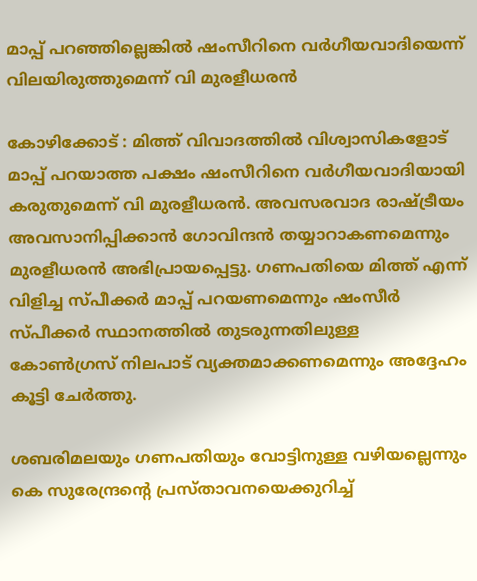മാപ്പ് പറഞ്ഞില്ലെങ്കിൽ ഷംസീറിനെ വർഗീയവാദിയെന്ന് വിലയിരുത്തുമെന്ന് വി മുരളീധരൻ

കോഴിക്കോട് : മിത്ത് വിവാദത്തിൽ വിശ്വാസികളോട് മാപ്പ് പറയാത്ത പക്ഷം ഷംസീറിനെ വർഗീയവാദിയായി കരുതുമെന്ന് വി മുരളീധരൻ. അവസരവാദ രാഷ്ട്രീയം അവസാനിപ്പിക്കാൻ ഗോവിന്ദൻ തയ്യാറാകണമെന്നും മുരളീധരൻ അഭിപ്രായപ്പെട്ടു. ഗണപതിയെ മിത്ത് എന്ന് വിളിച്ച സ്പീക്കർ മാപ്പ്‌ പറയണമെന്നും ഷംസീർ സ്പീക്കർ സ്ഥാനത്തിൽ തുടരുന്നതിലുള്ള കോൺഗ്രസ് നിലപാട് വ്യക്തമാക്കണമെന്നും അദ്ദേഹം കൂട്ടി ചേർത്തു.

ശബരിമലയും ഗണപതിയും വോട്ടിനുള്ള വഴിയല്ലെന്നും കെ സുരേന്ദ്രന്റെ പ്രസ്താവനയെക്കുറിച്ച്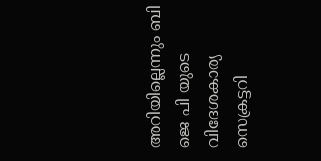അറിയില്ലെന്നും ബി ജെ പി യുടെ വിദേശകാര്യ സെക്രട്ടറി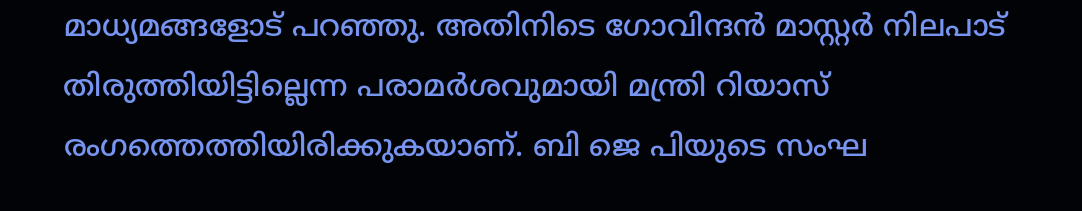മാധ്യമങ്ങളോട് പറഞ്ഞു. അതിനിടെ ഗോവിന്ദൻ മാസ്റ്റർ നിലപാട് തിരുത്തിയിട്ടില്ലെന്ന പരാമർശവുമായി മന്ത്രി റിയാസ് രംഗത്തെത്തിയിരിക്കുകയാണ്. ബി ജെ പിയുടെ സംഘ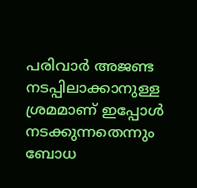പരിവാർ അജണ്ട നടപ്പിലാക്കാനുള്ള ശ്രമമാണ് ഇപ്പോൾ നടക്കുന്നതെന്നും ബോധ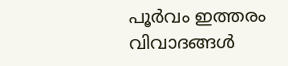പൂർവം ഇത്തരം വിവാദങ്ങൾ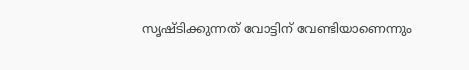സൃഷ്ടിക്കുന്നത് വോട്ടിന് വേണ്ടിയാണെന്നും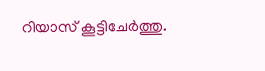റിയാസ് കൂട്ടിചേർത്തു.